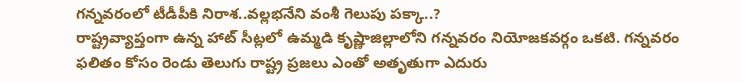గన్నవరంలో టీడీపీకి నిరాశ..వల్లభనేని వంశీ గెలుపు పక్కా..?
రాష్ట్రవ్యాప్తంగా ఉన్న హాట్ సీట్లలో ఉమ్మడి కృష్ణాజిల్లాలోని గన్నవరం నియోజకవర్గం ఒకటి. గన్నవరం ఫలితం కోసం రెండు తెలుగు రాష్ట్ర ప్రజలు ఎంతో అతృతుగా ఎదురు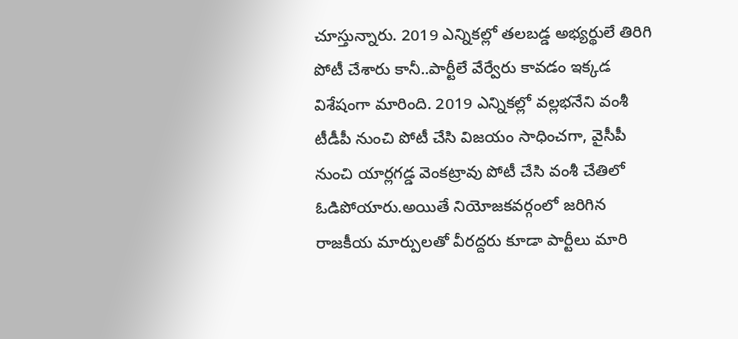చూస్తున్నారు. 2019 ఎన్నికల్లో తలబడ్డ అభ్యర్థులే తిరిగి పోటీ చేశారు కానీ..పార్టీలే వేర్వేరు కావడం ఇక్కడ విశేషంగా మారింది. 2019 ఎన్నికల్లో వల్లభనేని వంశీ టీడీపీ నుంచి పోటీ చేసి విజయం సాధించగా, వైసీపీ నుంచి యార్లగడ్డ వెంకట్రావు పోటీ చేసి వంశీ చేతిలో ఓడిపోయారు.అయితే నియోజకవర్గంలో జరిగిన రాజకీయ మార్పులతో వీరద్దరు కూడా పార్టీలు మారి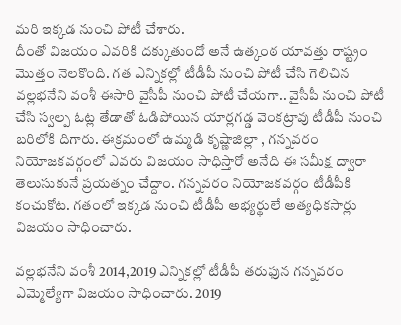మరి ఇక్కడ నుంచి పోటీ చేశారు.
దీంతో విజయం ఎవరికి దక్కుతుందో అనే ఉత్కంఠ యావత్తు రాష్ట్రం మొత్తం నెలకొంది. గత ఎన్నికల్లో టీడీపీ నుంచి పోటీ చేసి గెలిచిన వల్లభనేని వంశీ ఈసారి వైసీపీ నుంచి పోటీ చేయగా.. వైసీపీ నుంచి పోటీ చేసి స్వల్ప ఓట్ల తేడాతో ఓడిపోయిన యార్లగడ్డ వెంకట్రావు టీడీపీ నుంచి బరిలోకి దిగారు. ఈక్రమంలో ఉమ్మడి కృష్ణాజిల్లా , గన్నవరం నియోజకవర్గంలో ఎవరు విజయం సాధిస్తారో అనేది ఈ సమీక్ష ద్వారా తెలుసుకునే ప్రయత్నం చేద్దాం. గన్నవరం నియోజకవర్గం టీడీపీకి కంచుకోట. గతంలో ఇక్కడ నుంచి టీడీపీ అభ్యర్థులే అత్యధికసార్లు విజయం సాధించారు.

వల్లభనేని వంశీ 2014,2019 ఎన్నికల్లో టీడీపీ తరుఫున గన్నవరం ఎమ్మెల్యేగా విజయం సాధించారు. 2019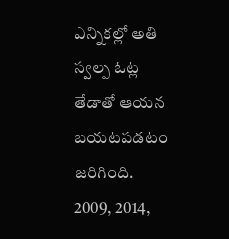ఎన్నికల్లో అతి స్వల్ప ఓట్ల తేడాతో ఆయన బయటపడటం జరిగింది. 2009, 2014,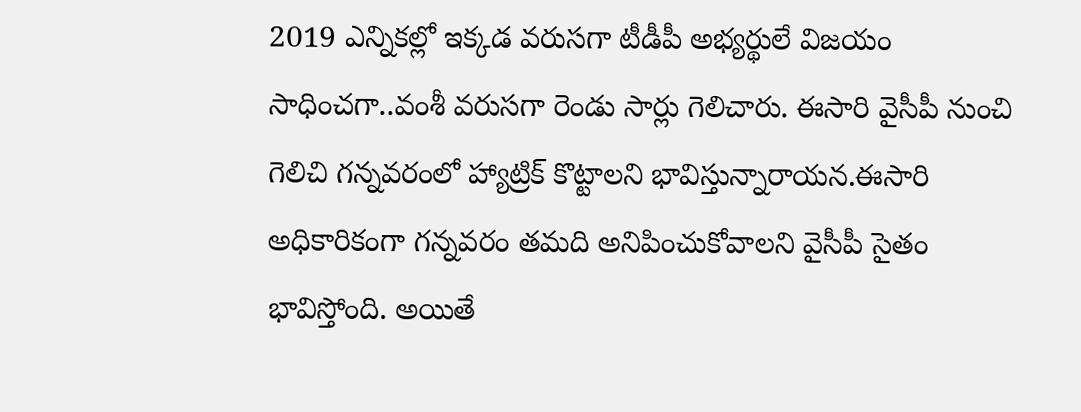2019 ఎన్నికల్లో ఇక్కడ వరుసగా టీడీపీ అభ్యర్థులే విజయం సాధించగా..వంశీ వరుసగా రెండు సార్లు గెలిచారు. ఈసారి వైసీపీ నుంచి గెలిచి గన్నవరంలో హ్యాట్రిక్ కొట్టాలని భావిస్తున్నారాయన.ఈసారి అధికారికంగా గన్నవరం తమది అనిపించుకోవాలని వైసీపీ సైతం భావిస్తోంది. అయితే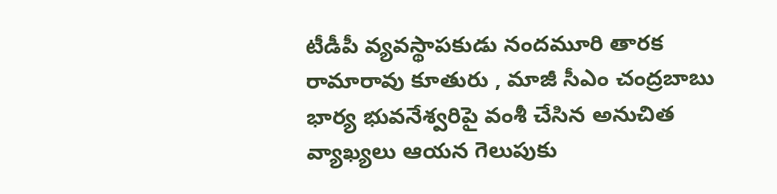టీడీపీ వ్యవస్థాపకుడు నందమూరి తారక రామారావు కూతురు , మాజీ సీఎం చంద్రబాబు భార్య భువనేశ్వరిపై వంశీ చేసిన అనుచిత వ్యాఖ్యలు ఆయన గెలుపుకు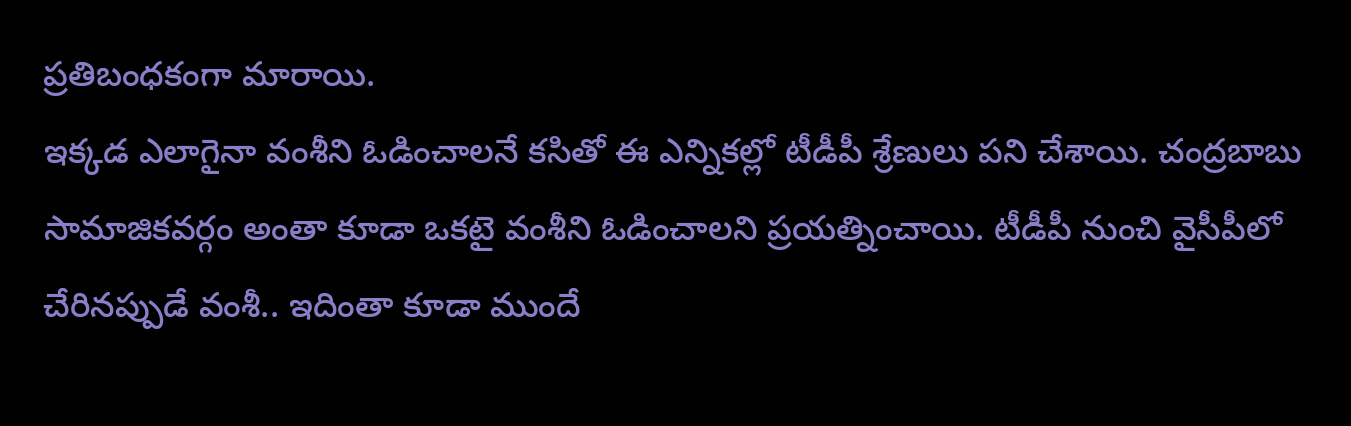ప్రతిబంధకంగా మారాయి.
ఇక్కడ ఎలాగైనా వంశీని ఓడించాలనే కసితో ఈ ఎన్నికల్లో టీడీపీ శ్రేణులు పని చేశాయి. చంద్రబాబు సామాజికవర్గం అంతా కూడా ఒకటై వంశీని ఓడించాలని ప్రయత్నించాయి. టీడీపీ నుంచి వైసీపీలో చేరినప్పుడే వంశీ.. ఇదింతా కూడా ముందే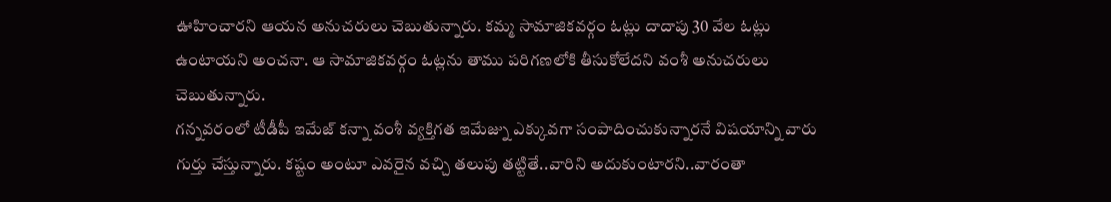ఊహించారని ఆయన అనుచరులు చెబుతున్నారు. కమ్మ సామాజికవర్గం ఓట్లు దాదాపు 30 వేల ఓట్లు ఉంటాయని అంచనా. ఆ సామాజికవర్గం ఓట్లను తాము పరిగణలోకి తీసుకోలేదని వంశీ అనుచరులు చెబుతున్నారు.
గన్నవరంలో టీడీపీ ఇమేజ్ కన్నా వంశీ వ్యక్తిగత ఇమేజ్ను ఎక్కువగా సంపాదించుకున్నారనే విషయాన్ని వారు గుర్తు చేస్తున్నారు. కష్టం అంటూ ఎవరైన వచ్చి తలుపు తట్టితే..వారిని అదుకుంటారని..వారంతా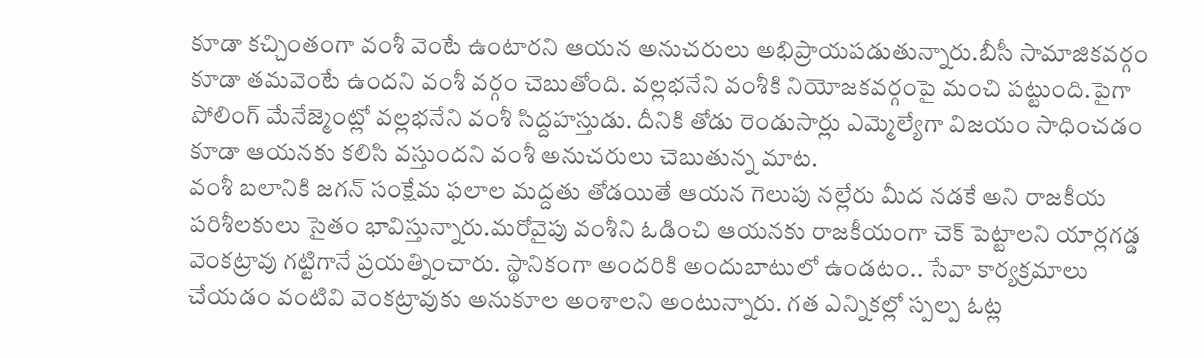కూడా కచ్చింతంగా వంశీ వెంటే ఉంటారని ఆయన అనుచరులు అభిప్రాయపడుతున్నారు.బీసీ సామాజికవర్గం కూడా తమవెంటే ఉందని వంశీ వర్గం చెబుతోంది. వల్లభనేని వంశీకి నియోజకవర్గంపై మంచి పట్టుంది.పైగా పోలింగ్ మేనేజ్మెంట్లో వల్లభనేని వంశీ సిద్దహస్తుడు. దీనికి తోడు రెండుసార్లు ఎమ్మెల్యేగా విజయం సాధించడం కూడా ఆయనకు కలిసి వస్తుందని వంశీ అనుచరులు చెబుతున్న మాట.
వంశీ బలానికి జగన్ సంక్షేమ ఫలాల మద్దతు తోడయితే ఆయన గెలుపు నల్లేరు మీద నడకే అని రాజకీయ పరిశీలకులు సైతం భావిస్తున్నారు.మరోవైపు వంశీని ఓడించి ఆయనకు రాజకీయంగా చెక్ పెట్టాలని యార్లగడ్డ వెంకట్రావు గట్టిగానే ప్రయత్నించారు. స్థానికంగా అందరికి అందుబాటులో ఉండటం.. సేవా కార్యక్రమాలు చేయడం వంటివి వెంకట్రావుకు అనుకూల అంశాలని అంటున్నారు. గత ఎన్నికల్లో స్పల్ప ఓట్ల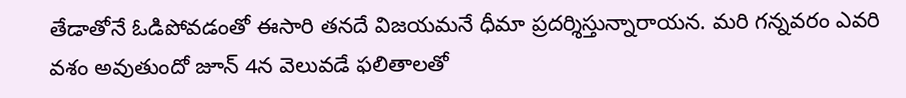తేడాతోనే ఓడిపోవడంతో ఈసారి తనదే విజయమనే ధీమా ప్రదర్శిస్తున్నారాయన. మరి గన్నవరం ఎవరి వశం అవుతుందో జూన్ 4న వెలువడే ఫలితాలతో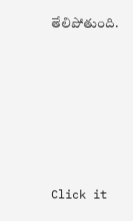తేలిపోతుంది.












Click it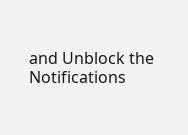and Unblock the Notifications